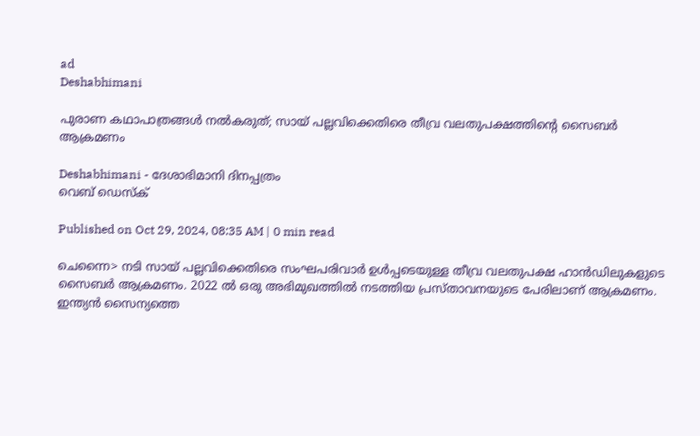ad
Deshabhimani

പുരാണ കഥാപാത്രങ്ങൾ നൽകരുത്‌; സായ്‌ പല്ലവിക്കെതിരെ തീവ്ര വലതുപക്ഷത്തിന്റെ സൈബർ ആക്രമണം

Deshabhimani - ദേശാഭിമാനി ദിനപ്പത്രം
വെബ് ഡെസ്ക്

Published on Oct 29, 2024, 08:35 AM | 0 min read

ചെന്നൈ> നടി സായ് പല്ലവിക്കെതിരെ സംഘപരിവാർ ഉൾപ്പടെയുള്ള തീവ്ര വലതുപക്ഷ ഹാൻഡിലുകളുടെ സൈബർ ആക്രമണം. 2022 ൽ ഒരു അഭിമുഖത്തിൽ നടത്തിയ പ്രസ്‌താവനയുടെ പേരിലാണ്‌ ആക്രമണം. ഇന്ത്യൻ സൈന്യത്തെ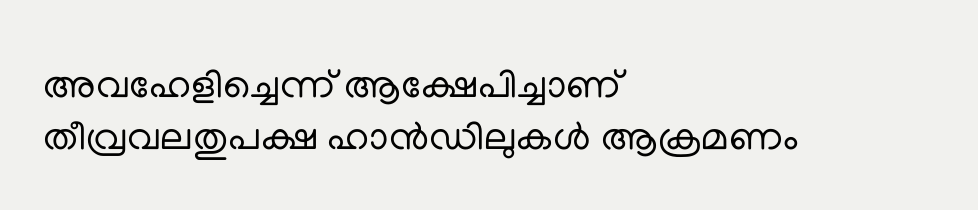അവഹേളിച്ചെന്ന്‌ ആക്ഷേപിച്ചാണ്‌ തീവ്രവലതുപക്ഷ ഹാൻഡിലുകൾ ആക്രമണം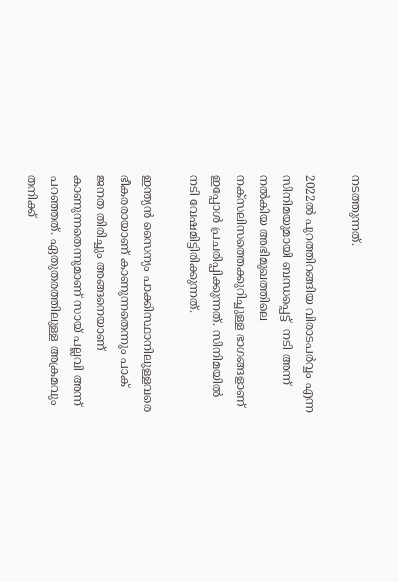നടത്തുന്നത്‌.

2022ൽ പുറത്തിറങ്ങിയ വിരാടപർവ്വം എന്ന സിനിമയുമായി ബന്ധപ്പെട്ട്  നടി അന്ന്‌ നൽകിയ അഭിമുഖത്തിലെ നക്‌സലിസത്തെക്കുറിച്ചുള്ള ഭാഗങ്ങളാണ്‌ ഇപ്പോൾ പ്രചരിപ്പിക്കുന്നത്. സിനിമയിൽ നടി വേഷമിട്ടിരിക്കുന്നത്‌‌.

ഇന്ത്യന്‍ സൈന്യം പാക്കിസ്ഥാനിലുള്ളവരെ ഭീകരരായാണ് കാണുന്നതെന്നും പാക് ജനത തിരിച്ചും അങ്ങനെയാണ് കാണുന്നതെന്നുമാണ് സായ് പല്ലവി അന്ന് പറഞ്ഞത്. ഏതുതരത്തിലുള്ള അക്രമവും തനിക്ക്‌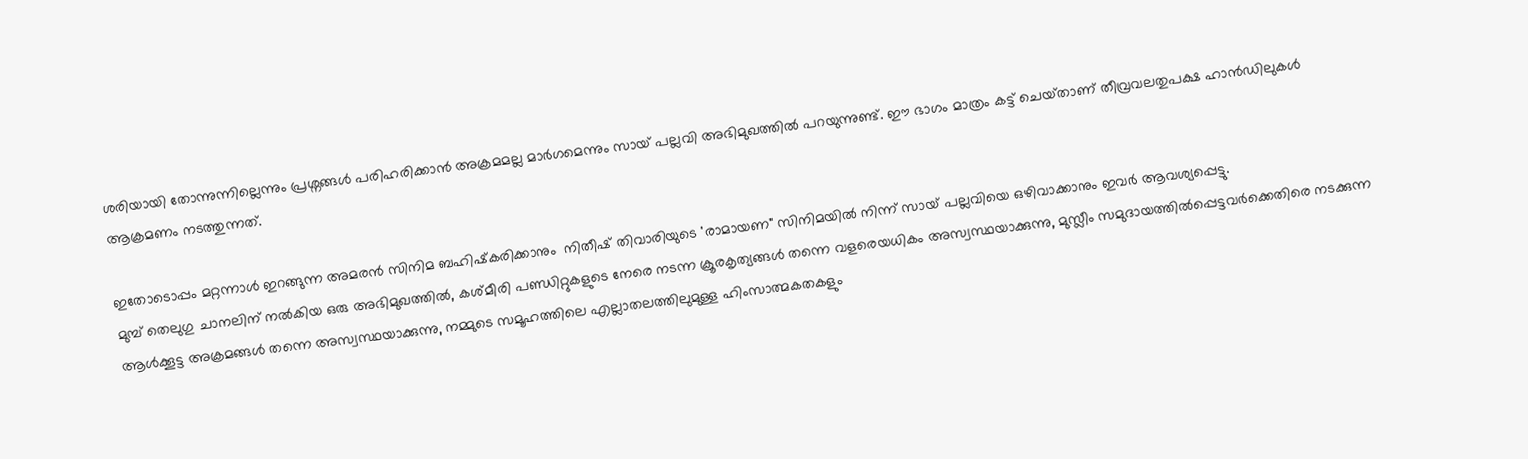ശരിയായി തോന്നുന്നില്ലെന്നും പ്രശ്നങ്ങള്‍ പരിഹരിക്കാന്‍ അക്രമമല്ല മാർഗമെന്നും സായ് പല്ലവി അഭിമുഖത്തിൽ പറയുന്നുണ്ട്. ഈ ഭാഗം മാത്രം കട്ട്‌ ചെയ്‌താണ്‌ തീവ്രവലതുപക്ഷ ഹാൻഡിലുകൾ  ആക്രമണം നടത്തുന്നത്‌.

ഇതോടൊപ്പം മറ്റന്നാൾ ഇറങ്ങുന്ന അമരൻ സിനിമ ബഹിഷ്‌കരിക്കാനും  നിതീഷ്‌ തിവാരിയുടെ 'രാമായണ" സിനിമയിൽ നിന്ന്‌ സായ്‌ പല്ലവിയെ ഒഴിവാക്കാനും ഇവർ ആവശ്യപ്പെട്ടു.
മുമ്പ്‌ തെലുഗു ചാനലിന് നല്‍കിയ ഒരു അഭിമുഖത്തില്‍, കശ്മീരി പണ്ഡിറ്റുകളുടെ നേരെ നടന്ന ക്രൂരകൃത്യങ്ങള്‍ തന്നെ വളരെയധികം അസ്വസ്ഥയാക്കുന്നു, മുസ്ലീം സമുദായത്തില്‍പ്പെട്ടവർക്കെതിരെ നടക്കുന്ന ആൾക്കൂട്ട അക്രമങ്ങൾ തന്നെ അസ്വസ്ഥയാക്കുന്നു, നമ്മുടെ സമൂഹത്തിലെ എല്ലാതലത്തിലുമുള്ള ഹിംസാത്മകതകളും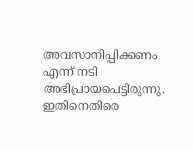അവസാനിപ്പിക്കണം എന്ന് നടി അഭിപ്രായപെട്ടിരുന്നു. ഇതിനെതിരെ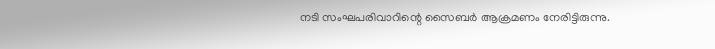നടി സംഘപരിവാറിന്റെ സൈബര്‍ ആക്രമണം നേരിട്ടിരുന്നു.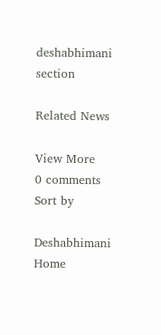deshabhimani section

Related News

View More
0 comments
Sort by

Deshabhimani
Home